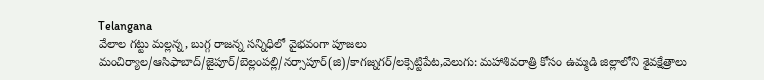Telangana
వేలాల గట్టు మల్లన్న, బుగ్గ రాజన్న సన్నిధిలో వైభవంగా పూజలు
మంచిర్యాల/ఆసిఫాబాద్/జైపూర్/బెల్లంపల్లి/నర్సాపూర్(జి)/కాగజ్నగర్/లక్సెట్టిపేట,వెలుగు: మహాశివరాత్రి కోసం ఉమ్మడి జిల్లాలోని శైవక్షేత్రాలు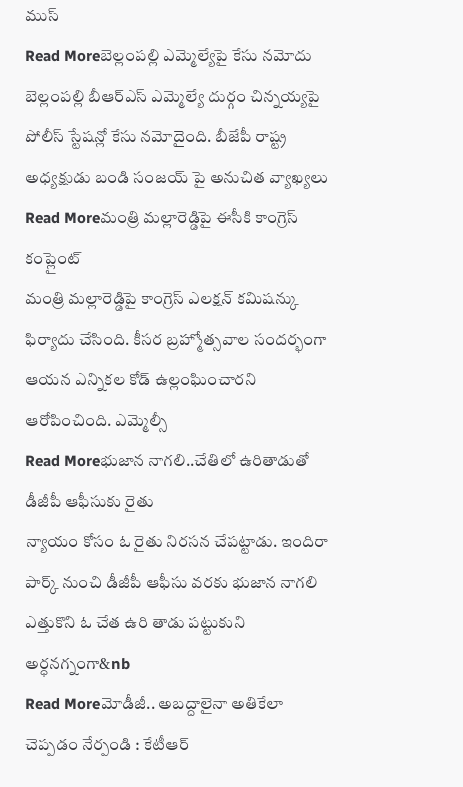ముస్
Read Moreబెల్లంపల్లి ఎమ్మెల్యేపై కేసు నమోదు
బెల్లంపల్లి బీఆర్ఎస్ ఎమ్మెల్యే దుర్గం చిన్నయ్యపై పోలీస్ స్టేషన్లో కేసు నమోదైంది. బీజేపీ రాష్ట్ర అధ్యక్షుడు బండి సంజయ్ పై అనుచిత వ్యాఖ్యలు
Read Moreమంత్రి మల్లారెడ్డిపై ఈసీకి కాంగ్రెస్ కంప్లైంట్
మంత్రి మల్లారెడ్డిపై కాంగ్రెస్ ఎలక్షన్ కమిషన్కు ఫిర్యాదు చేసింది. కీసర బ్రహ్మోత్సవాల సందర్భంగా ఆయన ఎన్నికల కోడ్ ఉల్లంఘించారని ఆరోపించింది. ఎమ్మెల్సీ
Read Moreభుజాన నాగలి..చేతిలో ఉరితాడుతో డీజీపీ ఆఫీసుకు రైతు
న్యాయం కోసం ఓ రైతు నిరసన చేపట్టాడు. ఇందిరా పార్క్ నుంచి డీజీపీ ఆఫీసు వరకు భుజాన నాగలి ఎత్తుకొని ఓ చేత ఉరి తాడు పట్టుకుని అర్ధనగ్నంగా&nb
Read Moreమోడీజీ.. అబద్దాలైనా అతికేలా చెప్పడం నేర్పండి : కేటీఆర్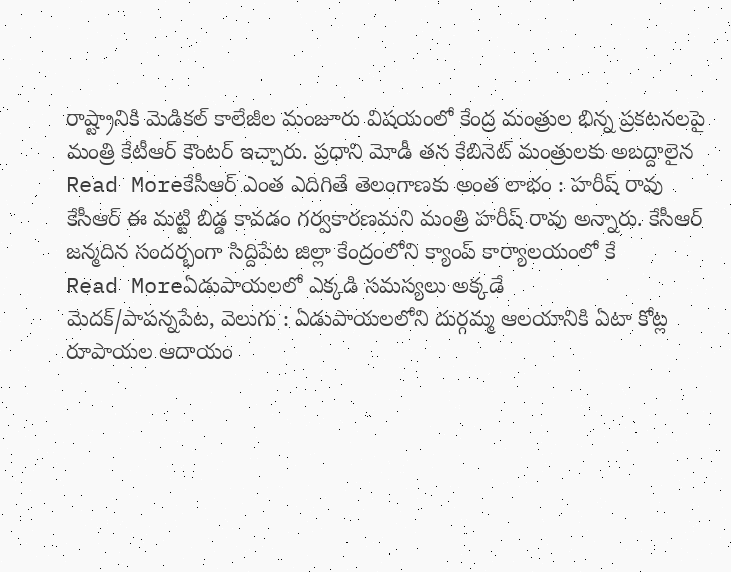రాష్ట్రానికి మెడికల్ కాలేజీల మంజూరు విషయంలో కేంద్ర మంత్రుల భిన్న ప్రకటనలపై మంత్రి కేటీఆర్ కౌంటర్ ఇచ్చారు. ప్రధాని మోడీ తన కేబినెట్ మంత్రులకు అబద్దాలైన
Read Moreకేసీఆర్ ఎంత ఎదిగితే తెలంగాణకు అంత లాభం : హరీష్ రావు
కేసీఆర్ ఈ మట్టి బిడ్డ కావడం గర్వకారణమని మంత్రి హరీష్ రావు అన్నారు. కేసీఆర్ జన్మదిన సందర్భంగా సిద్దిపేట జిల్లా కేంద్రంలోని క్యాంప్ కార్యాలయంలో కే
Read Moreఏడుపాయలలో ఎక్కడి సమస్యలు అక్కడే
మెదక్/పాపన్నపేట, వెలుగు : ఏడుపాయలలోని దుర్గమ్మ ఆలయానికి ఏటా కోట్ల రూపాయల ఆదాయం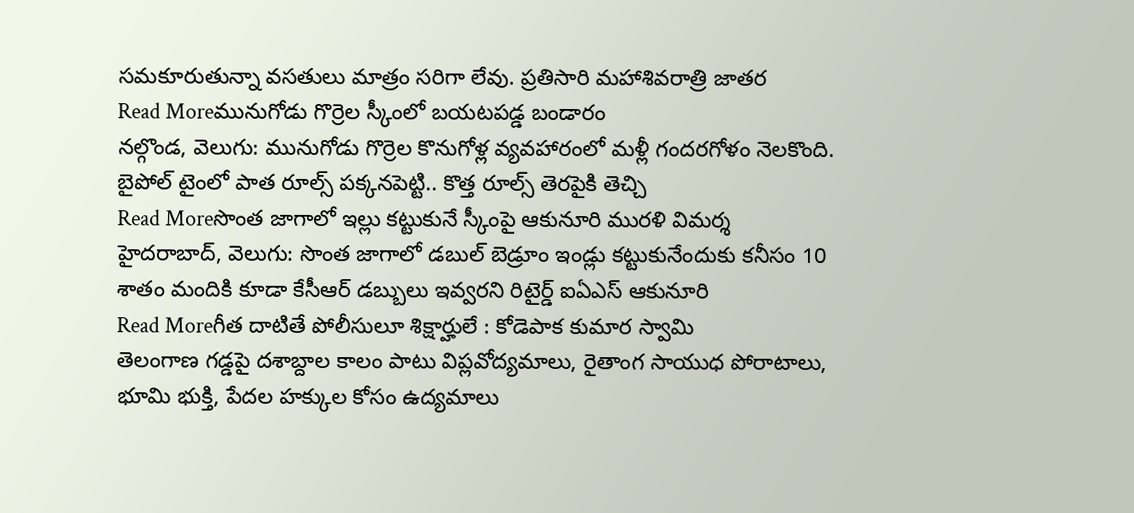సమకూరుతున్నా వసతులు మాత్రం సరిగా లేవు. ప్రతిసారి మహాశివరాత్రి జాతర
Read Moreమునుగోడు గొర్రెల స్కీంలో బయటపడ్డ బండారం
నల్గొండ, వెలుగు: మునుగోడు గొర్రెల కొనుగోళ్ల వ్యవహారంలో మళ్లీ గందరగోళం నెలకొంది. బైపోల్ టైంలో పాత రూల్స్ పక్కనపెట్టి.. కొత్త రూల్స్ తెరపైకి తెచ్చి
Read Moreసొంత జాగాలో ఇల్లు కట్టుకునే స్కీంపై ఆకునూరి మురళి విమర్శ
హైదరాబాద్, వెలుగు: సొంత జాగాలో డబుల్ బెడ్రూం ఇండ్లు కట్టుకునేందుకు కనీసం 10 శాతం మందికి కూడా కేసీఆర్ డబ్బులు ఇవ్వరని రిటైర్డ్ ఐఏఎస్ ఆకునూరి
Read Moreగీత దాటితే పోలీసులూ శిక్షార్హులే : కోడెపాక కుమార స్వామి
తెలంగాణ గడ్డపై దశాబ్దాల కాలం పాటు విప్లవోద్యమాలు, రైతాంగ సాయుధ పోరాటాలు, భూమి భుక్తి, పేదల హక్కుల కోసం ఉద్యమాలు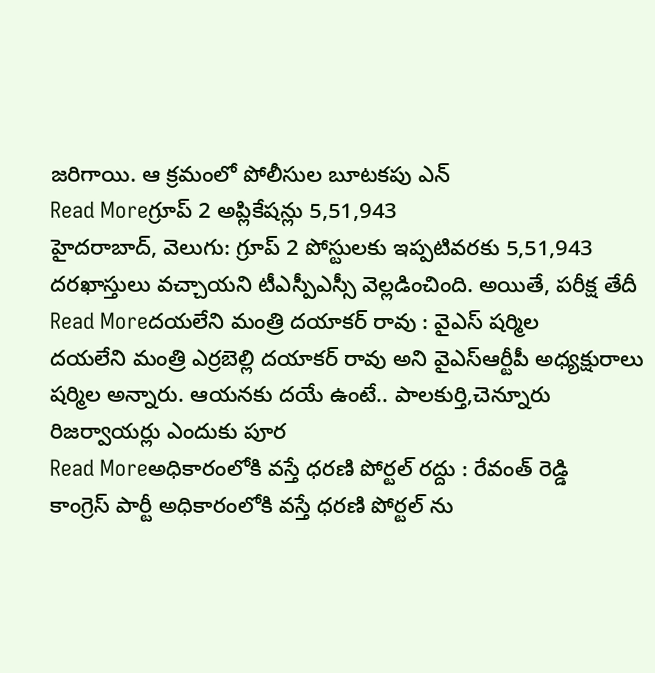జరిగాయి. ఆ క్రమంలో పోలీసుల బూటకపు ఎన్
Read Moreగ్రూప్ 2 అప్లికేషన్లు 5,51,943
హైదరాబాద్, వెలుగు: గ్రూప్ 2 పోస్టులకు ఇప్పటివరకు 5,51,943 దరఖాస్తులు వచ్చాయని టీఎస్పీఎస్సీ వెల్లడించింది. అయితే, పరీక్ష తేదీ
Read Moreదయలేని మంత్రి దయాకర్ రావు : వైఎస్ షర్మిల
దయలేని మంత్రి ఎర్రబెల్లి దయాకర్ రావు అని వైఎస్ఆర్టీపీ అధ్యక్షురాలు షర్మిల అన్నారు. ఆయనకు దయే ఉంటే.. పాలకుర్తి,చెన్నూరు రిజర్వాయర్లు ఎందుకు పూర
Read Moreఅధికారంలోకి వస్తే ధరణి పోర్టల్ రద్దు : రేవంత్ రెడ్డి
కాంగ్రెస్ పార్టీ అధికారంలోకి వస్తే ధరణి పోర్టల్ ను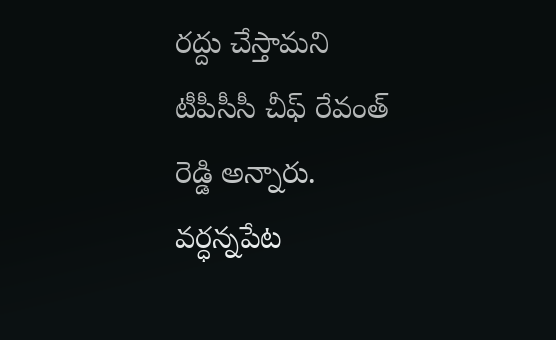రద్దు చేస్తామని టీపీసీసీ చీఫ్ రేవంత్ రెడ్డి అన్నారు. వర్ధన్నపేట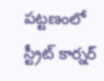పట్టణంలో స్ట్రీట్ కార్నర్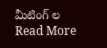మీటింగ్ ల
Read More